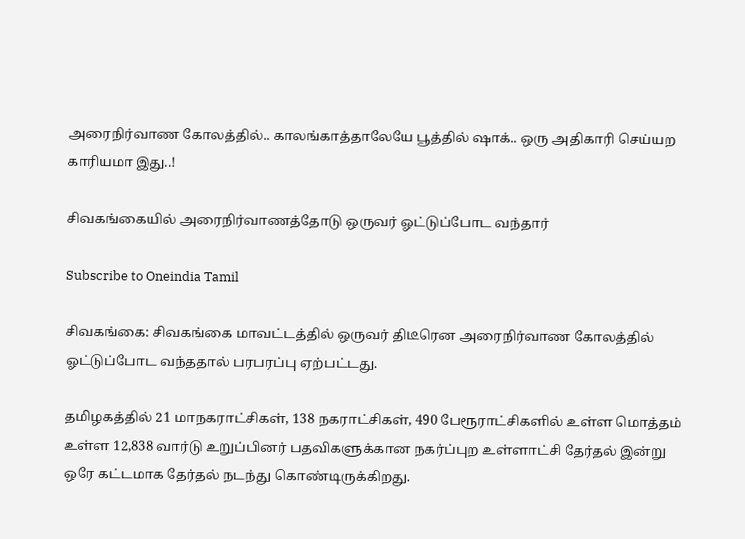அரைநிர்வாண கோலத்தில்.. காலங்காத்தாலேயே பூத்தில் ஷாக்.. ஒரு அதிகாரி செய்யற காரியமா இது..!

சிவகங்கையில் அரைநிர்வாணத்தோடு ஒருவர் ஓட்டுப்போட வந்தார்

Subscribe to Oneindia Tamil

சிவகங்கை: சிவகங்கை மாவட்டத்தில் ஒருவர் திடீரென அரைநிர்வாண கோலத்தில் ஓட்டுப்போட வந்ததால் பரபரப்பு ஏற்பட்டது.

தமிழகத்தில் 21 மாநகராட்சிகள், 138 நகராட்சிகள், 490 பேரூராட்சிகளில் உள்ள மொத்தம் உள்ள 12,838 வார்டு உறுப்பினர் பதவிகளுக்கான நகர்ப்புற உள்ளாட்சி தேர்தல் இன்று ஒரே கட்டமாக தேர்தல் நடந்து கொண்டிருக்கிறது.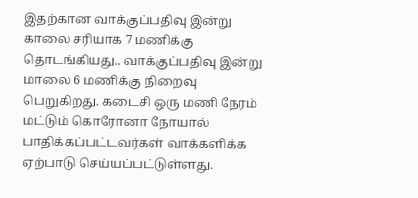இதற்கான வாக்குப்பதிவு இன்று காலை சரியாக 7 மணிக்கு தொடங்கியது.. வாக்குப்பதிவு இன்று மாலை 6 மணிக்கு நிறைவு பெறுகிறது. கடைசி ஒரு மணி நேரம் மட்டும் கொரோனா நோயால் பாதிக்கப்பட்டவர்கள் வாக்களிக்க ஏற்பாடு செய்யப்பட்டுள்ளது.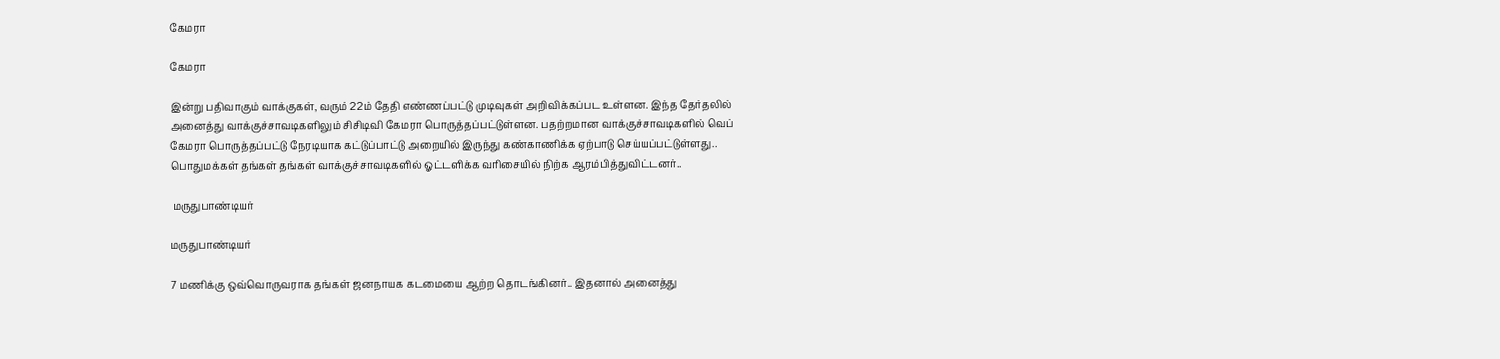கேமரா

கேமரா

இன்று பதிவாகும் வாக்குகள், வரும் 22ம் தேதி எண்ணப்பட்டு முடிவுகள் அறிவிக்கப்பட உள்ளன. இந்த தேர்தலில் அனைத்து வாக்குச்சாவடிகளிலும் சிசிடிவி கேமரா பொருத்தப்பட்டுள்ளன. பதற்றமான வாக்குச்சாவடிகளில் வெப் கேமரா பொருத்தப்பட்டு நேரடியாக கட்டுப்பாட்டு அறையில் இருந்து கண்காணிக்க ஏற்பாடு செய்யப்பட்டுள்ளது.. பொதுமக்கள் தங்கள் தங்கள் வாக்குச்சாவடிகளில் ஓட்டளிக்க வரிசையில் நிற்க ஆரம்பித்துவிட்டனர்..

 மருதுபாண்டியர்

மருதுபாண்டியர்

7 மணிக்கு ஒவ்வொருவராக தங்கள் ஜனநாயக கடமையை ஆற்ற தொடங்கினர்.. இதனால் அனைத்து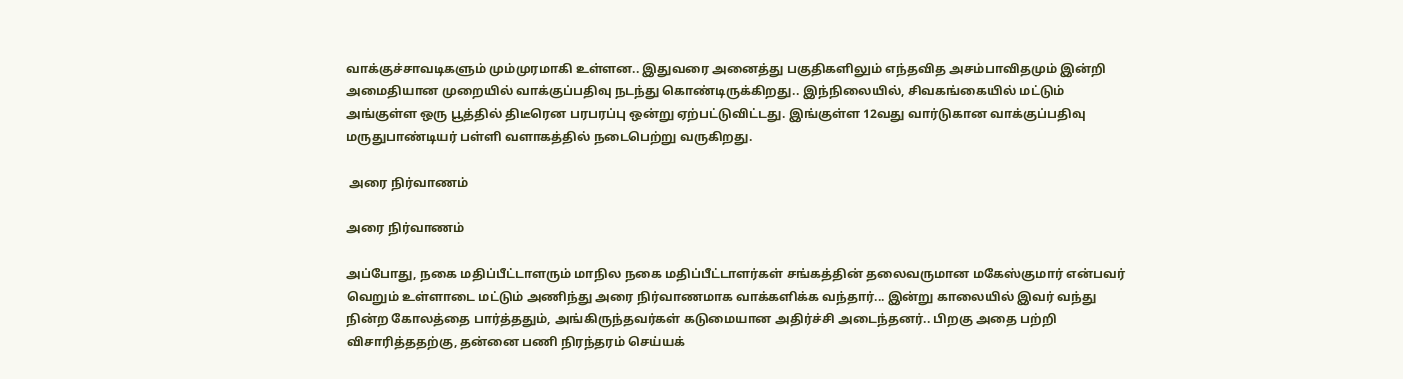வாக்குச்சாவடிகளும் மும்முரமாகி உள்ளன.. இதுவரை அனைத்து பகுதிகளிலும் எந்தவித அசம்பாவிதமும் இன்றி அமைதியான முறையில் வாக்குப்பதிவு நடந்து கொண்டிருக்கிறது.. இந்நிலையில், சிவகங்கையில் மட்டும் அங்குள்ள ஒரு பூத்தில் திடீரென பரபரப்பு ஒன்று ஏற்பட்டுவிட்டது. இங்குள்ள 12வது வார்டுகான வாக்குப்பதிவு மருதுபாண்டியர் பள்ளி வளாகத்தில் நடைபெற்று வருகிறது.

 அரை நிர்வாணம்

அரை நிர்வாணம்

அப்போது, நகை மதிப்பீட்டாளரும் மாநில நகை மதிப்பீட்டாளர்கள் சங்கத்தின் தலைவருமான மகேஸ்குமார் என்பவர் வெறும் உள்ளாடை மட்டும் அணிந்து அரை நிர்வாணமாக வாக்களிக்க வந்தார்... இன்று காலையில் இவர் வந்து நின்ற கோலத்தை பார்த்ததும், அங்கிருந்தவர்கள் கடுமையான அதிர்ச்சி அடைந்தனர்.. பிறகு அதை பற்றி விசாரித்ததற்கு, தன்னை பணி நிரந்தரம் செய்யக்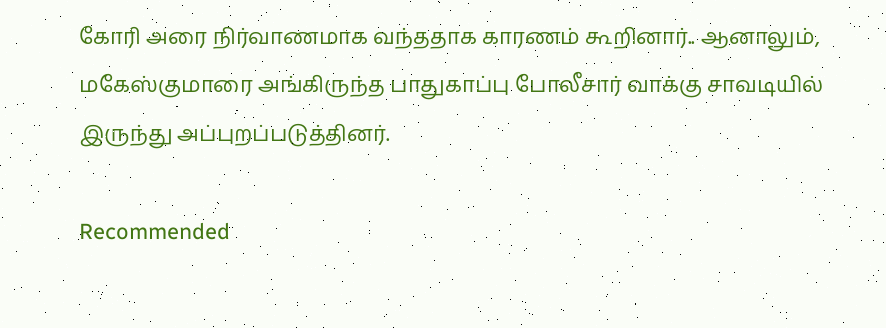கோரி அரை நிர்வாணமாக வந்ததாக காரணம் கூறினார்.. ஆனாலும், மகேஸ்குமாரை அங்கிருந்த பாதுகாப்பு போலீசார் வாக்கு சாவடியில் இருந்து அப்புறப்படுத்தினர்.

Recommended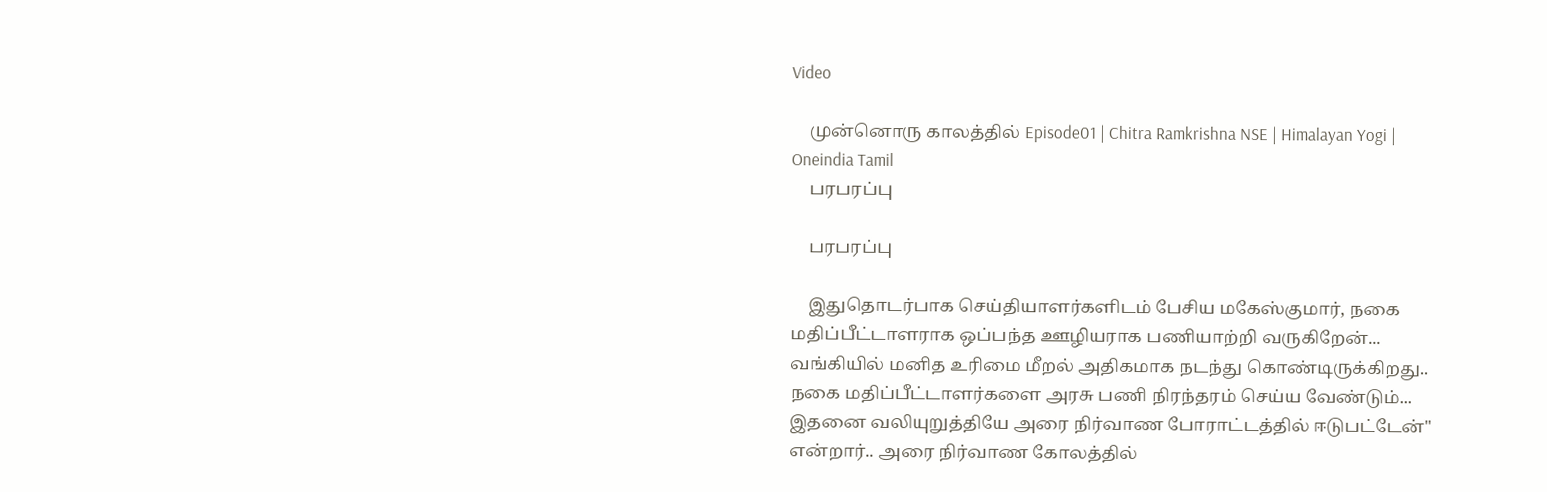Video

    முன்னொரு காலத்தில் Episode01 | Chitra Ramkrishna NSE | Himalayan Yogi | Oneindia Tamil
    பரபரப்பு

    பரபரப்பு

    இதுதொடர்பாக செய்தியாளர்களிடம் பேசிய மகேஸ்குமார், நகை மதிப்பீட்டாளராக ஒப்பந்த ஊழியராக பணியாற்றி வருகிறேன்... வங்கியில் மனித உரிமை மீறல் அதிகமாக நடந்து கொண்டிருக்கிறது.. நகை மதிப்பீட்டாளர்களை அரசு பணி நிரந்தரம் செய்ய வேண்டும்... இதனை வலியுறுத்தியே அரை நிர்வாண போராட்டத்தில் ஈடுபட்டேன்" என்றார்.. அரை நிர்வாண கோலத்தில்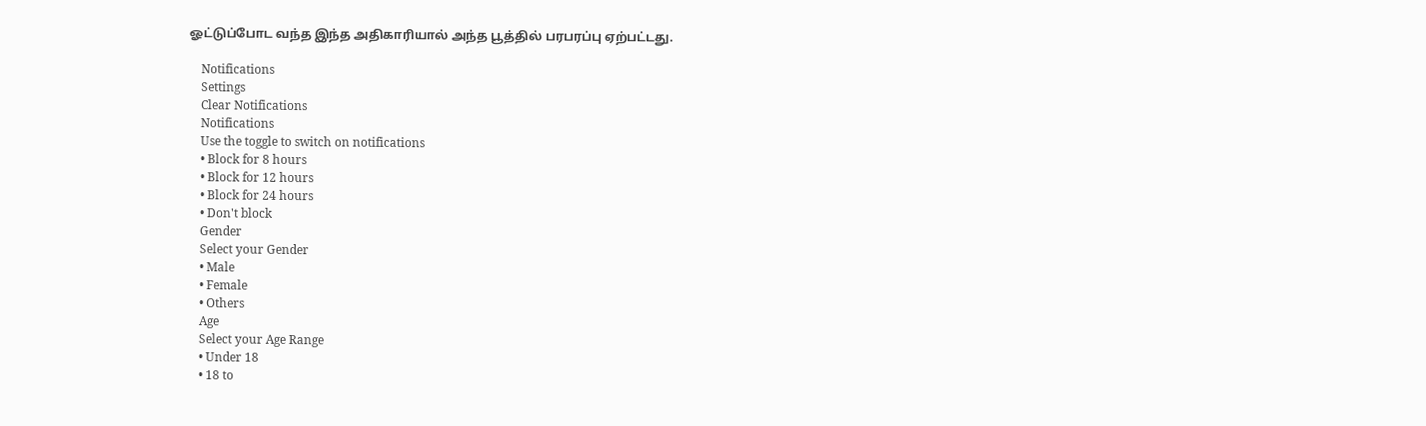ஓட்டுப்போட வந்த இந்த அதிகாரியால் அந்த பூத்தில் பரபரப்பு ஏற்பட்டது.

    Notifications
    Settings
    Clear Notifications
    Notifications
    Use the toggle to switch on notifications
    • Block for 8 hours
    • Block for 12 hours
    • Block for 24 hours
    • Don't block
    Gender
    Select your Gender
    • Male
    • Female
    • Others
    Age
    Select your Age Range
    • Under 18
    • 18 to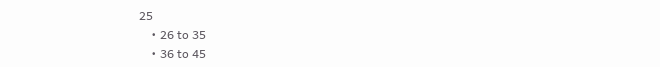25
    • 26 to 35
    • 36 to 45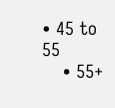• 45 to 55
    • 55+